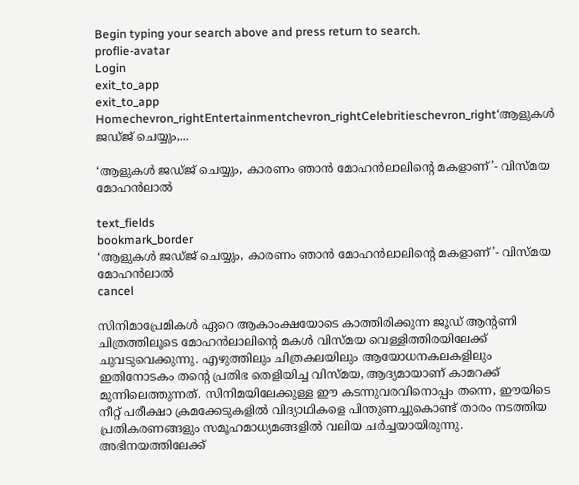Begin typing your search above and press return to search.
proflie-avatar
Login
exit_to_app
exit_to_app
Homechevron_rightEntertainmentchevron_rightCelebritieschevron_right‘ആളുകൾ ജഡ്ജ് ചെയ്യും,...

‘ആളുകൾ ജഡ്ജ് ചെയ്യും, കാരണം ഞാൻ മോഹൻലാലിന്റെ മകളാണ്’- വിസ്മയ മോഹൻലാൽ

text_fields
bookmark_border
‘ആളുകൾ ജഡ്ജ് ചെയ്യും, കാരണം ഞാൻ മോഹൻലാലിന്റെ മകളാണ്’- വിസ്മയ മോഹൻലാൽ
cancel

സിനിമാപ്രേമികൾ ഏറെ ആകാംക്ഷയോടെ കാത്തിരിക്കുന്ന ജൂഡ് ആന്റണി ചിത്രത്തിലൂടെ മോഹൻലാലിന്റെ മകൾ വിസ്മയ വെള്ളിത്തിരയിലേക്ക് ചുവടുവെക്കുന്നു. എഴുത്തിലും ചിത്രകലയിലും ആയോധനകലകളിലും ഇതിനോടകം തന്റെ പ്രതിഭ തെളിയിച്ച വിസ്മയ, ആദ്യമായാണ് കാമറക്ക് മുന്നിലെത്തുന്നത്. സിനിമയിലേക്കുള്ള ഈ കടന്നുവരവിനൊപ്പം തന്നെ, ഈയിടെ നീറ്റ് പരീക്ഷാ ക്രമക്കേടുകളിൽ വിദ്യാഥികളെ പിന്തുണച്ചുകൊണ്ട് താരം നടത്തിയ പ്രതികരണങ്ങളും സമൂഹമാധ്യമങ്ങളിൽ വലിയ ചർച്ചയായിരുന്നു. അഭിനയത്തിലേക്ക്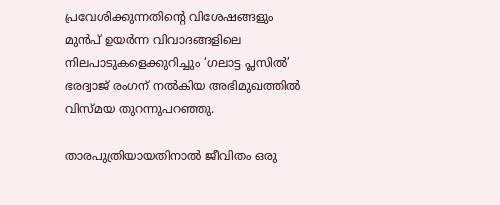പ്രവേശിക്കുന്നതിന്റെ വിശേഷങ്ങളും മുൻപ് ഉയർന്ന വിവാദങ്ങളിലെ നിലപാടുകളെക്കുറിച്ചും ‘ഗലാട്ട പ്ലസില്‍’ ഭരദ്വാജ് രംഗന് നൽകിയ അഭിമുഖത്തിൽ വിസ്മയ തുറന്നുപറഞ്ഞു.

താരപുത്രിയായതിനാൽ ജീവിതം ഒരു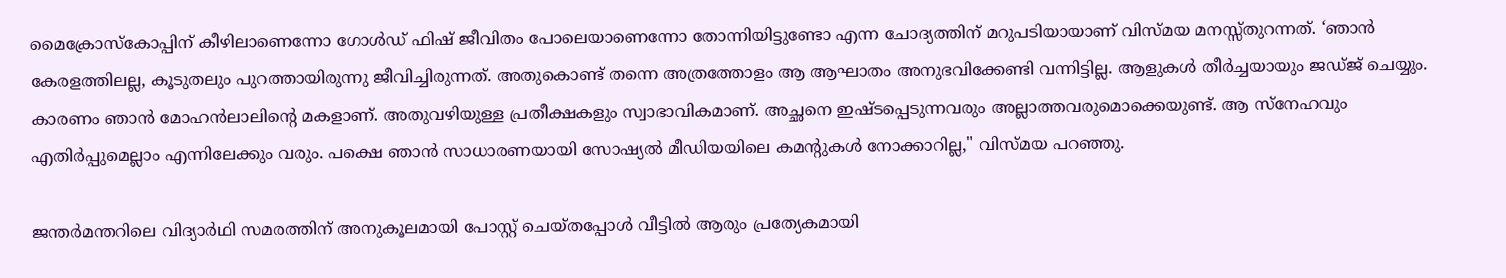മൈക്രോസ്‌കോപ്പിന് കീഴിലാണെന്നോ ഗോൾഡ് ഫിഷ് ജീവിതം പോലെയാണെന്നോ തോന്നിയിട്ടുണ്ടോ എന്ന ചോദ്യത്തിന് മറുപടിയായാണ് വിസ്മയ മനസ്സ്തുറന്നത്. ‘ഞാൻ കേരളത്തിലല്ല, കൂടുതലും പുറത്തായിരുന്നു ജീവിച്ചിരുന്നത്. അതുകൊണ്ട് തന്നെ അത്രത്തോളം ആ ആഘാതം അനുഭവിക്കേണ്ടി വന്നിട്ടില്ല. ആളുകൾ തീർച്ചയായും ജഡ്ജ് ചെയ്യും. കാരണം ഞാൻ മോഹൻലാലിന്റെ മകളാണ്. അതുവഴിയുള്ള പ്രതീക്ഷകളും സ്വാഭാവികമാണ്. അച്ഛനെ ഇഷ്ടപ്പെടുന്നവരും അല്ലാത്തവരുമൊക്കെയുണ്ട്. ആ സ്നേഹവും എതിർപ്പുമെല്ലാം എന്നിലേക്കും വരും. പക്ഷെ ഞാൻ സാധാരണയായി സോഷ്യൽ മീഡിയയിലെ കമന്റുകൾ നോക്കാറില്ല," വിസ്മയ പറഞ്ഞു.

ജന്തർമന്തറിലെ വിദ്യാർഥി സമരത്തിന് അനുകൂലമായി പോസ്റ്റ് ചെയ്തപ്പോൾ വീട്ടിൽ ആരും പ്രത്യേകമായി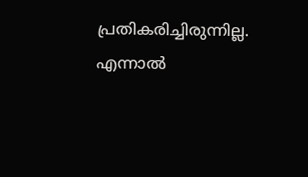പ്രതികരിച്ചിരുന്നില്ല. എന്നാൽ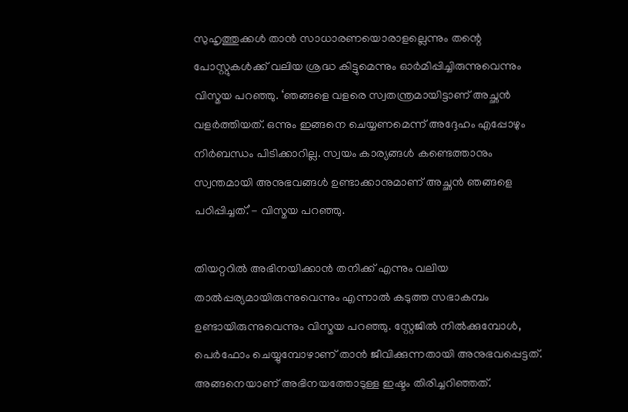സുഹൃത്തുക്കൾ താൻ സാധാരണയൊരാളല്ലെന്നും തന്റെ പോസ്റ്റുകൾക്ക് വലിയ ശ്രദ്ധ കിട്ടുമെന്നും ഓർമിപ്പിച്ചിരുന്നുവെന്നും വിസ്മയ പറഞ്ഞു. ‘ഞങ്ങളെ വളരെ സ്വതന്ത്രമായിട്ടാണ് അച്ഛൻ വളർത്തിയത്. ഒന്നും ഇങ്ങനെ ചെയ്യണമെന്ന് അദ്ദേഹം എപ്പോഴും നിർബന്ധം പിടിക്കാറില്ല. സ്വയം കാര്യങ്ങൾ കണ്ടെത്താനും സ്വന്തമായി അനുഭവങ്ങൾ ഉണ്ടാക്കാനുമാണ് അച്ഛൻ ഞങ്ങളെ പഠിപ്പിച്ചത്.’- വിസ്മയ പറഞ്ഞു.

തിയറ്ററിൽ അഭിനയിക്കാൻ തനിക്ക് എന്നും വലിയ താൽപ്പര്യമായിരുന്നുവെന്നും എന്നാൽ കടുത്ത സഭാകമ്പം ഉണ്ടായിരുന്നുവെന്നും വിസ്മയ പറഞ്ഞു. സ്റ്റേജിൽ നിൽക്കുമ്പോൾ, പെർഫോം ചെയ്യുമ്പോഴാണ് താൻ ജീവിക്കുന്നതായി അനുഭവപ്പെട്ടത്. അങ്ങനെയാണ് അഭിനയത്തോടുള്ള ഇഷ്ടം തിരിച്ചറിഞ്ഞത്.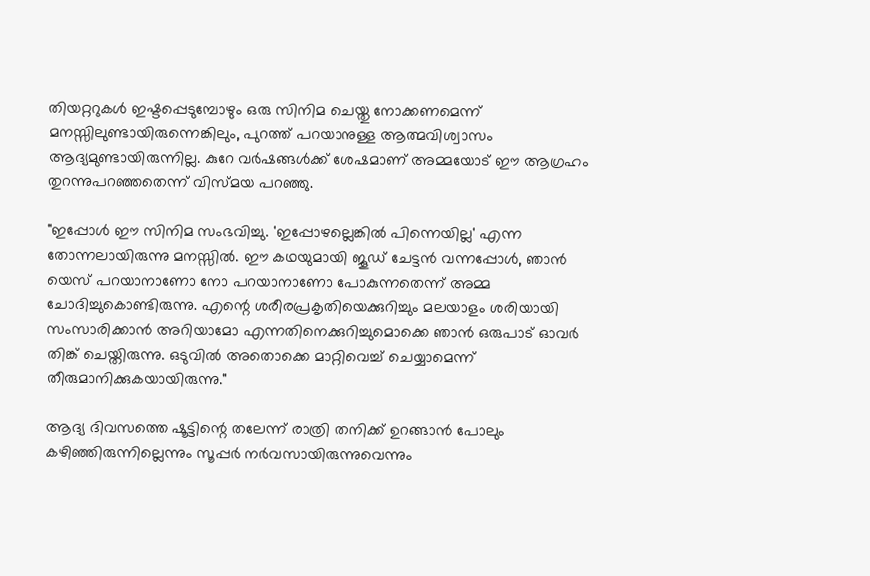തിയറ്ററുകൾ ഇഷ്ടപ്പെടുമ്പോഴും ഒരു സിനിമ ചെയ്തു നോക്കണമെന്ന് മനസ്സിലുണ്ടായിരുന്നെങ്കിലും, പുറത്ത് പറയാനുള്ള ആത്മവിശ്വാസം ആദ്യമുണ്ടായിരുന്നില്ല. കുറേ വർഷങ്ങൾക്ക് ശേഷമാണ് അമ്മയോട് ഈ ആഗ്രഹം തുറന്നുപറഞ്ഞതെന്ന് വിസ്മയ പറഞ്ഞു.

"ഇപ്പോൾ ഈ സിനിമ സംഭവിച്ചു. 'ഇപ്പോഴല്ലെങ്കിൽ പിന്നെയില്ല' എന്ന തോന്നലായിരുന്നു മനസ്സിൽ. ഈ കഥയുമായി ജൂഡ് ചേട്ടൻ വന്നപ്പോൾ, ഞാൻ യെസ് പറയാനാണോ നോ പറയാനാണോ പോകുന്നതെന്ന് അമ്മ ചോദിച്ചുകൊണ്ടിരുന്നു. എന്റെ ശരീരപ്രകൃതിയെക്കുറിച്ചും മലയാളം ശരിയായി സംസാരിക്കാൻ അറിയാമോ എന്നതിനെക്കുറിച്ചുമൊക്കെ ഞാൻ ഒരുപാട് ഓവർ തിങ്ക് ചെയ്തിരുന്നു. ഒടുവിൽ അതൊക്കെ മാറ്റിവെച്ച് ചെയ്യാമെന്ന് തീരുമാനിക്കുകയായിരുന്നു."

ആദ്യ ദിവസത്തെ ഷൂട്ടിന്റെ തലേന്ന് രാത്രി തനിക്ക് ഉറങ്ങാൻ പോലും കഴിഞ്ഞിരുന്നില്ലെന്നും സൂപ്പർ നർവസായിരുന്നുവെന്നും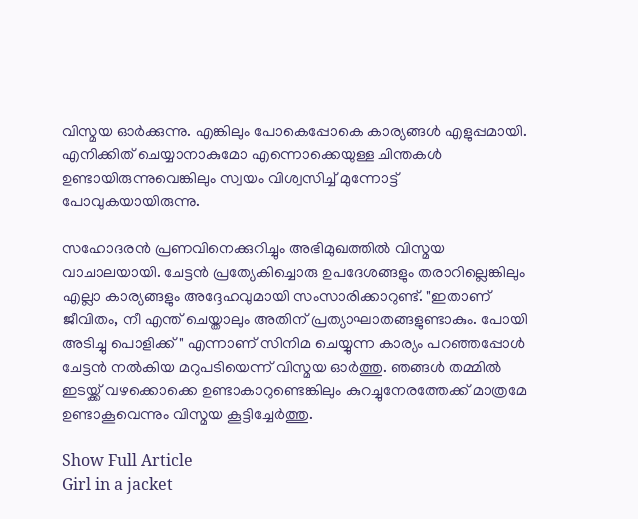വിസ്മയ ഓർക്കുന്നു. എങ്കിലും പോകെപ്പോകെ കാര്യങ്ങൾ എളുപ്പമായി. എനിക്കിത് ചെയ്യാനാകുമോ എന്നൊക്കെയുള്ള ചിന്തകൾ ഉണ്ടായിരുന്നുവെങ്കിലും സ്വയം വിശ്വസിച്ച് മുന്നോട്ട് പോവുകയായിരുന്നു.

സഹോദരൻ പ്രണവിനെക്കുറിച്ചും അഭിമുഖത്തിൽ വിസ്മയ വാചാലയായി. ചേട്ടൻ പ്രത്യേകിച്ചൊരു ഉപദേശങ്ങളും തരാറില്ലെങ്കിലും എല്ലാ കാര്യങ്ങളും അദ്ദേഹവുമായി സംസാരിക്കാറുണ്ട്. "ഇതാണ് ജീവിതം, നീ എന്ത് ചെയ്താലും അതിന് പ്രത്യാഘാതങ്ങളുണ്ടാകും. പോയി അടിച്ചു പൊളിക്ക്" എന്നാണ് സിനിമ ചെയ്യുന്ന കാര്യം പറഞ്ഞപ്പോൾ ചേട്ടൻ നൽകിയ മറുപടിയെന്ന് വിസ്മയ ഓർത്തു. ഞങ്ങൾ തമ്മിൽ ഇടയ്ക്ക് വഴക്കൊക്കെ ഉണ്ടാകാറുണ്ടെങ്കിലും കുറച്ചുനേരത്തേക്ക് മാത്രമേ ഉണ്ടാകൂവെന്നും വിസ്മയ കൂട്ടിച്ചേർത്തു.

Show Full Article
Girl in a jacket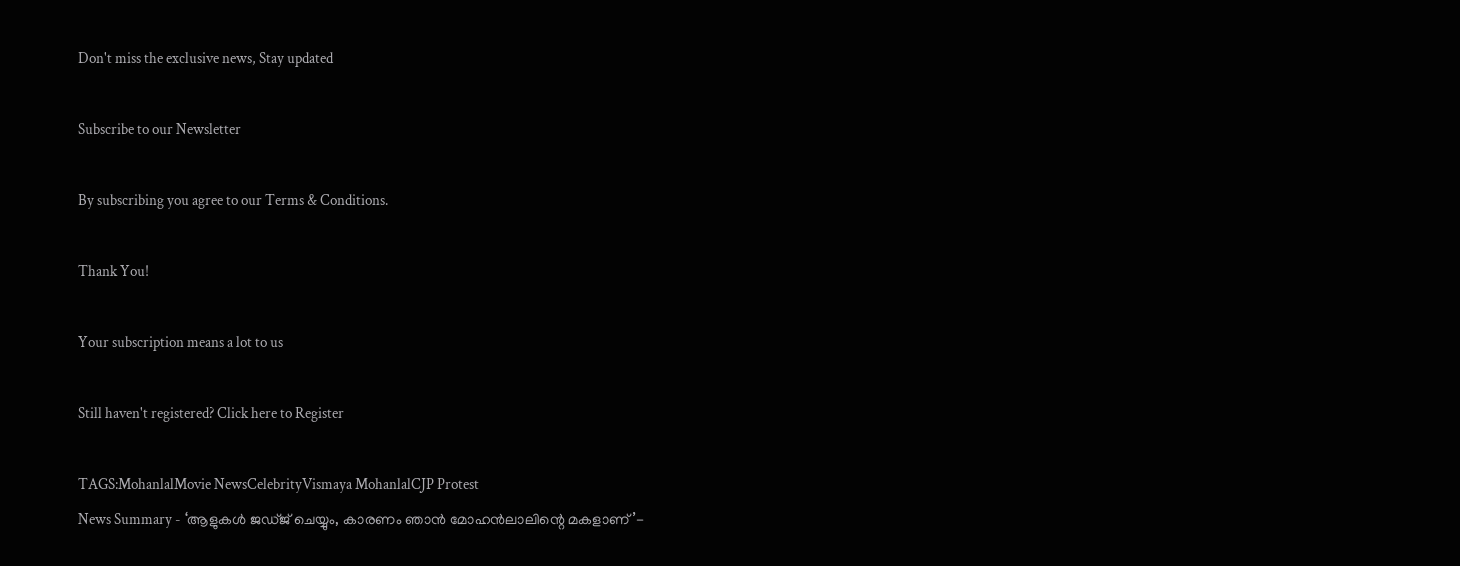Don't miss the exclusive news, Stay updated

Subscribe to our Newsletter

By subscribing you agree to our Terms & Conditions.

Thank You!

Your subscription means a lot to us

Still haven't registered? Click here to Register

TAGS:MohanlalMovie NewsCelebrityVismaya MohanlalCJP Protest
News Summary - ‘ആളുകൾ ജഡ്ജ് ചെയ്യും, കാരണം ഞാൻ മോഹൻലാലിന്റെ മകളാണ്’-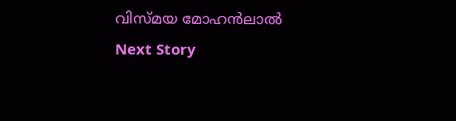വിസ്മയ മോഹൻലാൽ
Next Story